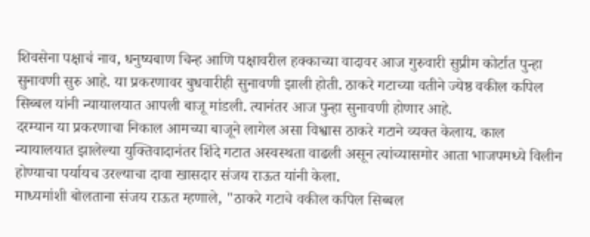शिवसेना पक्षाचं नाव, धनुष्यबाण चिन्ह आणि पक्षावरील हक्काच्या वादावर आज गुरुवारी सुप्रीम कोर्टात पुन्हा सुनावणी सुरु आहे. या प्रकरणावर बुधवारीही सुनावणी झाली होती. ठाकरे गटाच्या वतीने ज्येष्ठ वकील कपिल सिब्बल यांनी न्यायालयात आपली बाजू मांडली. त्यानंतर आज पुन्हा सुनावणी होणार आहे.
दरम्यान या प्रकरणाचा निकाल आमच्या बाजूने लागेल असा विश्वास ठाकरे गटाने व्यक्त केलाय. काल न्यायालयात झालेल्या युक्तिवादानंतर शिंदे गटात अस्वस्थता वाढली असून त्यांच्यासमोर आता भाजपमध्ये विलीन होण्याचा पर्यायच उरल्याचा दावा खासदार संजय राऊत यांनी केला.
माध्यमांशी बोलताना संजय राऊत म्हणाले, "ठाकरे गटाचे वकील कपिल सिब्बल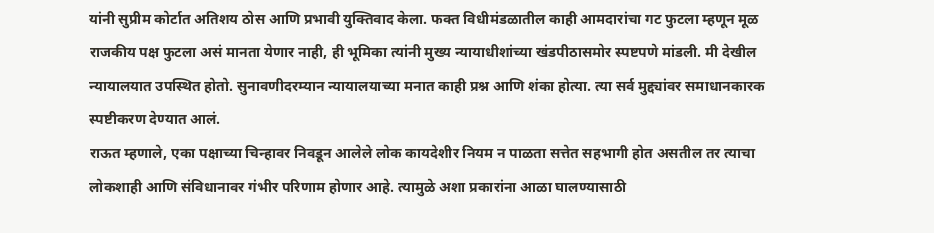यांनी सुप्रीम कोर्टात अतिशय ठोस आणि प्रभावी युक्तिवाद केला. फक्त विधीमंडळातील काही आमदारांचा गट फुटला म्हणून मूळ राजकीय पक्ष फुटला असं मानता येणार नाही, ही भूमिका त्यांनी मुख्य न्यायाधीशांच्या खंडपीठासमोर स्पष्टपणे मांडली. मी देखील न्यायालयात उपस्थित होतो. सुनावणीदरम्यान न्यायालयाच्या मनात काही प्रश्न आणि शंका होत्या. त्या सर्व मुद्द्यांवर समाधानकारक स्पष्टीकरण देण्यात आलं.
राऊत म्हणाले, एका पक्षाच्या चिन्हावर निवडून आलेले लोक कायदेशीर नियम न पाळता सत्तेत सहभागी होत असतील तर त्याचा लोकशाही आणि संविधानावर गंभीर परिणाम होणार आहे. त्यामुळे अशा प्रकारांना आळा घालण्यासाठी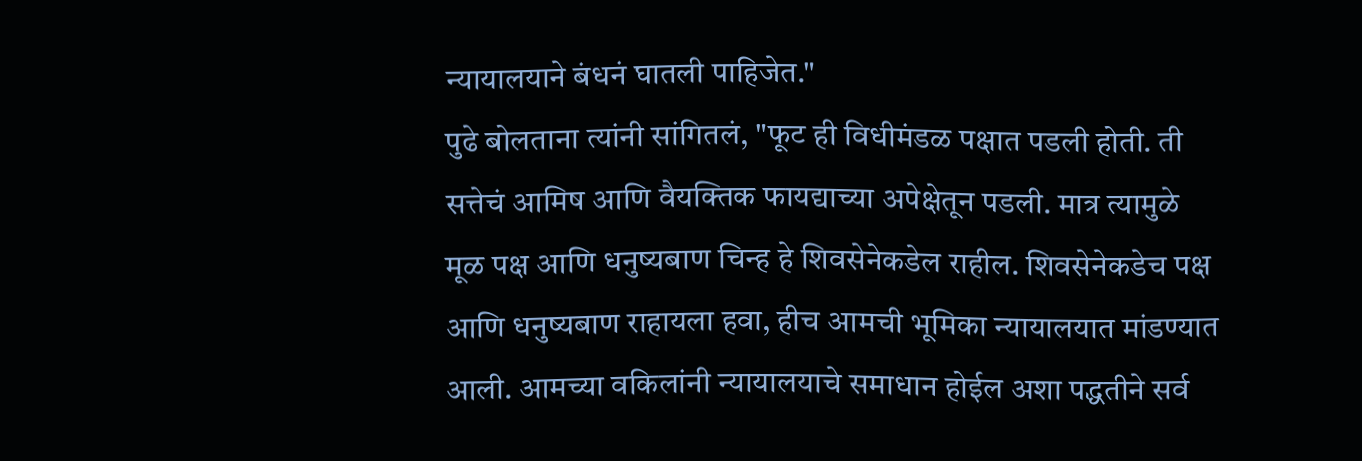न्यायालयाने बंधनं घातली पाहिजेत."
पुढे बोलताना त्यांनी सांगितलं, "फूट ही विधीमंडळ पक्षात पडली होती. ती सत्तेचं आमिष आणि वैयक्तिक फायद्याच्या अपेक्षेतून पडली. मात्र त्यामुळे मूळ पक्ष आणि धनुष्यबाण चिन्ह हे शिवसेनेकडेल राहील. शिवसेनेकडेच पक्ष आणि धनुष्यबाण राहायला हवा, हीच आमची भूमिका न्यायालयात मांडण्यात आली. आमच्या वकिलांनी न्यायालयाचे समाधान होईल अशा पद्धतीने सर्व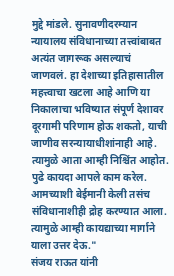मुद्दे मांडले. सुनावणीदरम्यान न्यायालय संविधानाच्या तत्त्वांबाबत अत्यंत जागरूक असल्याचं जाणवलं. हा देशाच्या इतिहासातील महत्त्वाचा खटला आहे आणि या निकालाचा भविष्यात संपूर्ण देशावर दूरगामी परिणाम होऊ शकतो, याची जाणीव सरन्यायाधीशांनाही आहे. त्यामुळे आता आम्ही निश्चिंत आहोत. पुढे कायदा आपले काम करेल. आमच्याशी बेईमानी केली तसंच संविधानाशीही द्रोह करण्यात आला. त्यामुळे आम्ही कायद्याच्या मार्गाने याला उत्तर देऊ."
संजय राऊत यांनी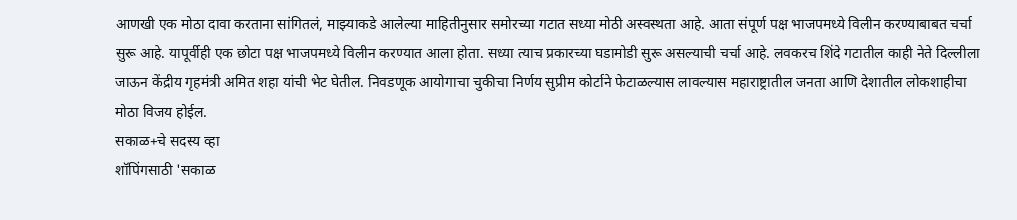आणखी एक मोठा दावा करताना सांगितलं, माझ्याकडे आलेल्या माहितीनुसार समोरच्या गटात सध्या मोठी अस्वस्थता आहे. आता संपूर्ण पक्ष भाजपमध्ये विलीन करण्याबाबत चर्चा सुरू आहे. यापूर्वीही एक छोटा पक्ष भाजपमध्ये विलीन करण्यात आला होता. सध्या त्याच प्रकारच्या घडामोडी सुरू असल्याची चर्चा आहे. लवकरच शिंदे गटातील काही नेते दिल्लीला जाऊन केंद्रीय गृहमंत्री अमित शहा यांची भेट घेतील. निवडणूक आयोगाचा चुकीचा निर्णय सुप्रीम कोर्टाने फेटाळल्यास लावल्यास महाराष्ट्रातील जनता आणि देशातील लोकशाहीचा मोठा विजय होईल.
सकाळ+चे सदस्य व्हा
शॉपिंगसाठी 'सकाळ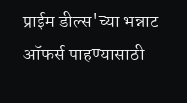प्राईम डील्स'च्या भन्नाट ऑफर्स पाहण्यासाठी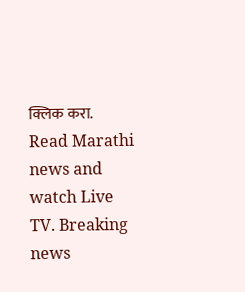क्लिक करा.
Read Marathi news and watch Live TV. Breaking news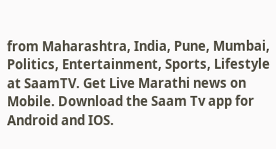from Maharashtra, India, Pune, Mumbai, Politics, Entertainment, Sports, Lifestyle at SaamTV. Get Live Marathi news on Mobile. Download the Saam Tv app for Android and IOS.